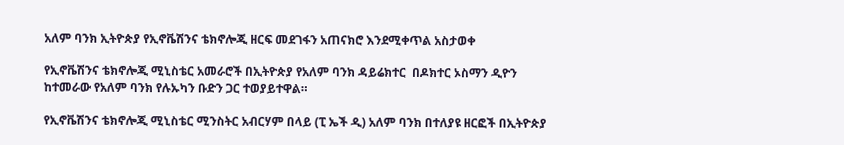አለም ባንክ ኢትዮጵያ የኢኖቬሽንና ቴክኖሎጂ ዘርፍ መደገፋን አጠናክሮ እንደሚቀጥል አስታወቀ

የኢኖቬሽንና ቴክኖሎጂ ሚኒስቴር አመራሮች በኢትዮጵያ የአለም ባንክ ዳይሬክተር  በዶክተር ኦስማን ዲዮን ከተመራው የአለም ባንክ የሉኡካን ቡድን ጋር ተወያይተዋል።

የኢኖቬሽንና ቴክኖሎጂ ሚኒስቴር ሚንስትር አብርሃም በላይ (ፒ ኤች ዲ) አለም ባንክ በተለያዩ ዘርፎች በኢትዮጵያ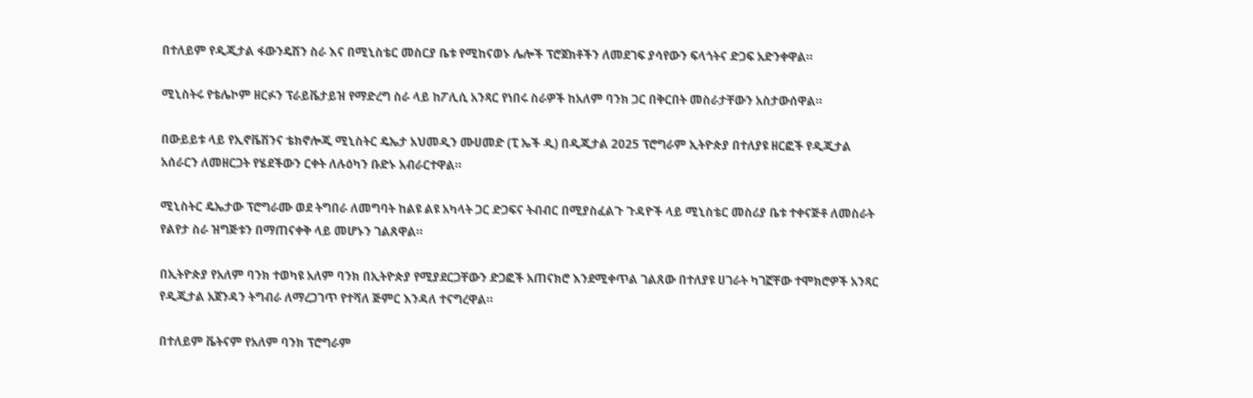በተለይም የዲጂታል ፋውንዴሽን ስራ እና በሚኒስቴር መስርያ ቤቱ የሚከናወኑ ሌሎች ፕሮጀክቶችን ለመደገፍ ያሳየውን ፍላጎትና ድጋፍ አድንቀዋል።

ሚኒስትሩ የቴሌኮም ዘርፉን ፕራይቬታይዝ የማድረግ ስራ ላይ ከፖሊሲ አንጻር የነበሩ ስራዎች ከአለም ባንክ ጋር በቅርበት መስራታቸውን አስታውሰዋል።

በውይይቱ ላይ የኢኖቬሽንና ቴክኖሎጂ ሚኒስትር ዴኤታ አህመዲን ሙሀመድ (ፒ ኤች ዲ) በዲጂታል 2025 ፕሮግራም ኢትዮጵያ በተለያዩ ዘርፎች የዲጂታል አሰራርን ለመዘርጋት የሄደችውን ርቀት ለሉዕካን ቡድኑ አብራርተዋል።

ሚኒስትር ዴኤታው ፕሮግራሙ ወደ ትግበራ ለመግባት ከልዩ ልዩ አካላት ጋር ድጋፍና ትብብር በሚያስፈልጉ ጉዳዮች ላይ ሚኒስቴር መስሪያ ቤቱ ተቀናጅቶ ለመስራት  የልየታ ስራ ዝግጅቱን በማጠናቀቅ ላይ መሆኑን ገልጸዋል።

በኢትዮጵያ የአለም ባንክ ተወካዩ አለም ባንክ በኢትዮጵያ የሚያደርጋቸውን ድጋፎች አጠናክሮ እንደሚቀጥል ገልጸው በተለያዩ ሀገራት ካገኟቸው ተሞክሮዎች አንጻር የዲጂታል አጀንዳን ትግብራ ለማረጋገጥ የተሻለ ጅምር እንዳለ ተናግረዋል።

በተለይም ቬትናም የአለም ባንክ ፕሮግራም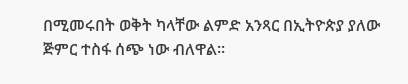በሚመሩበት ወቅት ካላቸው ልምድ አንጻር በኢትዮጵያ ያለው ጅምር ተስፋ ሰጭ ነው ብለዋል።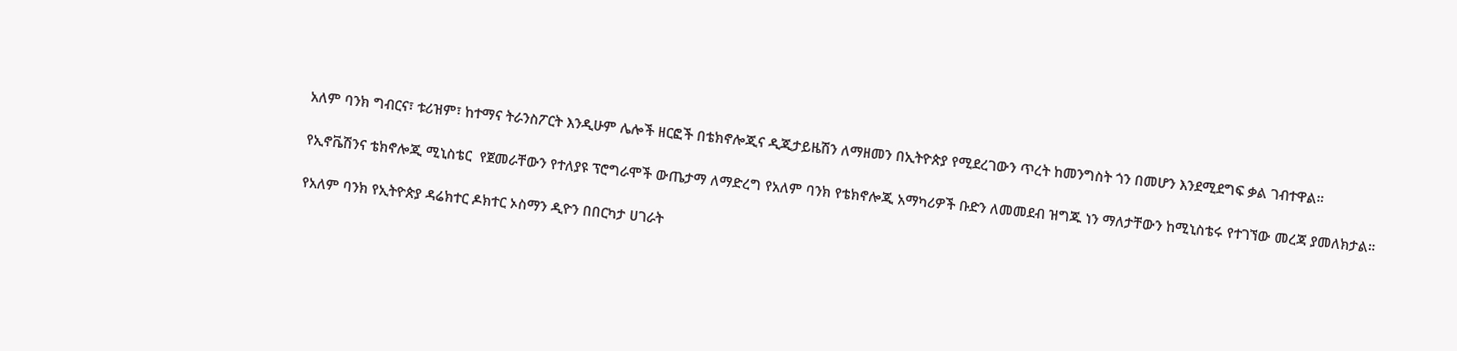አለም ባንክ ግብርና፣ ቱሪዝም፣ ከተማና ትራንስፖርት እንዲሁም ሌሎች ዘርፎች በቴክኖሎጂና ዲጂታይዜሽን ለማዘመን በኢትዮጵያ የሚደረገውን ጥረት ከመንግስት ጎን በመሆን እንደሚደግፍ ቃል ገብተዋል።

የኢኖቬሽንና ቴክኖሎጂ ሚኒስቴር  የጀመራቸውን የተለያዩ ፕሮግራሞች ውጤታማ ለማድረግ የአለም ባንክ የቴክኖሎጂ አማካሪዎች ቡድን ለመመደብ ዝግጁ ነን ማለታቸውን ከሚኒስቴሩ የተገኘው መረጃ ያመለክታል።

የአለም ባንክ የኢትዮጵያ ዳሬክተር ዶክተር ኦስማን ዲዮን በበርካታ ሀገራት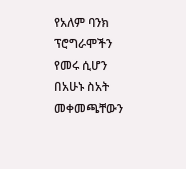የአለም ባንክ ፕሮግራሞችን የመሩ ሲሆን በአሁኑ ስአት መቀመጫቸውን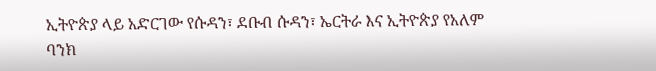ኢትዮጵያ ላይ አድርገው የሱዳን፣ ደቡብ ሱዳን፣ ኤርትራ እና ኢትዮጵያ የአለም ባንክ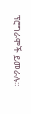ፕሮግራሞች ይመራሉ።